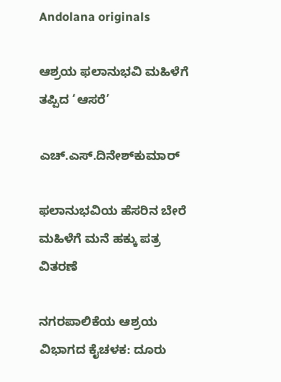Andolana originals

ಆಶ್ರಯ ಫಲಾನುಭವಿ ಮಹಿಳೆಗೆ ತಪ್ಪಿದ ‘ಆಸರೆ’

ಎಚ್.ಎಸ್.ದಿನೇಶ್‌ಕುಮಾರ್

ಫಲಾನುಭವಿಯ ಹೆಸರಿನ ಬೇರೆ ಮಹಿಳೆಗೆ ಮನೆ ಹಕ್ಕು ಪತ್ರ ವಿತರಣೆ

ನಗರಪಾಲಿಕೆಯ ಆಶ್ರಯ ವಿಭಾಗದ ಕೈಚಳಕ: ದೂರು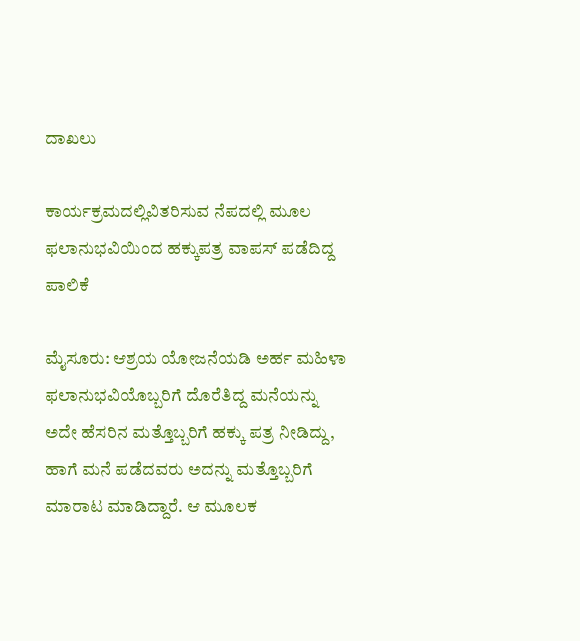ದಾಖಲು

ಕಾರ್ಯಕ್ರಮದಲ್ಲಿವಿತರಿಸುವ ನೆಪದಲ್ಲಿ ಮೂಲ ಫಲಾನುಭವಿಯಿಂದ ಹಕ್ಕುಪತ್ರ ವಾಪಸ್ ಪಡೆದಿದ್ದ ಪಾಲಿಕೆ

ಮೈಸೂರು: ಆಶ್ರಯ ಯೋಜನೆಯಡಿ ಅರ್ಹ ಮಹಿಳಾ ಫಲಾನುಭವಿಯೊಬ್ಬರಿಗೆ ದೊರೆತಿದ್ದ ಮನೆಯನ್ನು ಅದೇ ಹೆಸರಿನ ಮತ್ತೊಬ್ಬರಿಗೆ ಹಕ್ಕು ಪತ್ರ ನೀಡಿದ್ದು, ಹಾಗೆ ಮನೆ ಪಡೆದವರು ಅದನ್ನು ಮತ್ತೊಬ್ಬರಿಗೆ ಮಾರಾಟ ಮಾಡಿದ್ದಾರೆ. ಆ ಮೂಲಕ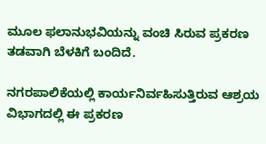ಮೂಲ ಫಲಾನುಭವಿಯನ್ನು ವಂಚಿ ಸಿರುವ ಪ್ರಕರಣ ತಡವಾಗಿ ಬೆಳಕಿಗೆ ಬಂದಿದೆ.

ನಗರಪಾಲಿಕೆಯಲ್ಲಿ ಕಾರ್ಯನಿರ್ವಹಿಸುತ್ತಿರುವ ಆಶ್ರಯ ವಿಭಾಗದಲ್ಲಿ ಈ ಪ್ರಕರಣ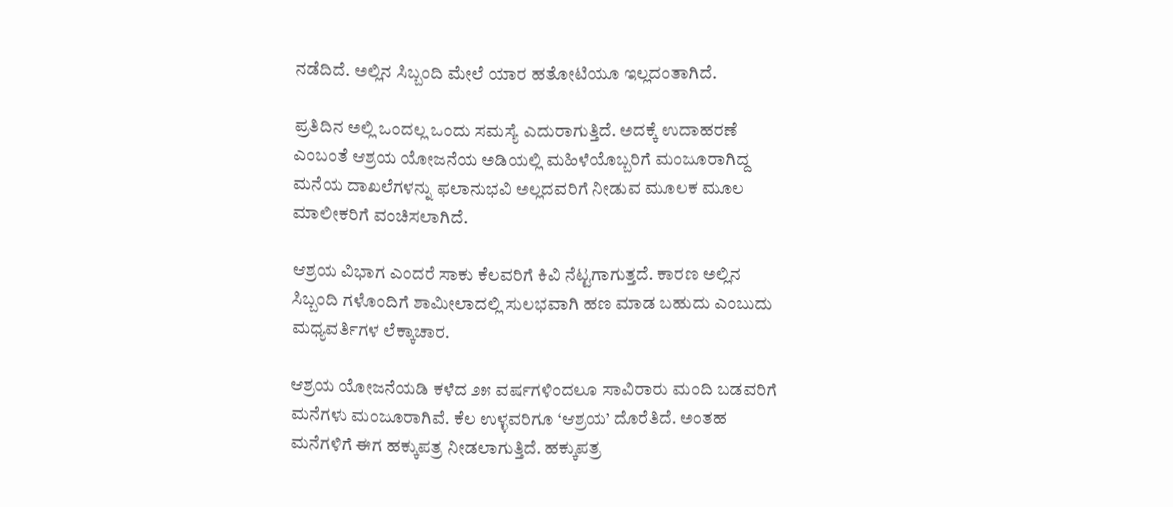ನಡೆದಿದೆ. ಅಲ್ಲಿನ ಸಿಬ್ಬಂದಿ ಮೇಲೆ ಯಾರ ಹತೋಟಿಯೂ ಇಲ್ಲದಂತಾಗಿದೆ.

ಪ್ರತಿದಿನ ಅಲ್ಲಿ ಒಂದಲ್ಲ ಒಂದು ಸಮಸ್ಯೆ ಎದುರಾಗುತ್ತಿದೆ. ಅದಕ್ಕೆ ಉದಾಹರಣೆ ಎಂಬಂತೆ ಆಶ್ರಯ ಯೋಜನೆಯ ಅಡಿಯಲ್ಲಿ ಮಹಿಳೆಯೊಬ್ಬರಿಗೆ ಮಂಜೂರಾಗಿದ್ದ ಮನೆಯ ದಾಖಲೆಗಳನ್ನು ಫಲಾನುಭವಿ ಅಲ್ಲದವರಿಗೆ ನೀಡುವ ಮೂಲಕ ಮೂಲ ಮಾಲೀಕರಿಗೆ ವಂಚಿಸಲಾಗಿದೆ.

ಆಶ್ರಯ ವಿಭಾಗ ಎಂದರೆ ಸಾಕು ಕೆಲವರಿಗೆ ಕಿವಿ ನೆಟ್ಟಗಾಗುತ್ತದೆ. ಕಾರಣ ಅಲ್ಲಿನ ಸಿಬ್ಬಂದಿ ಗಳೊಂದಿಗೆ ಶಾಮೀಲಾದಲ್ಲಿ ಸುಲಭವಾಗಿ ಹಣ ಮಾಡ ಬಹುದು ಎಂಬುದು ಮಧ್ಯವರ್ತಿಗಳ ಲೆಕ್ಕಾಚಾರ.

ಆಶ್ರಯ ಯೋಜನೆಯಡಿ ಕಳೆದ ೨೫ ವರ್ಷಗಳಿಂದಲೂ ಸಾವಿರಾರು ಮಂದಿ ಬಡವರಿಗೆ ಮನೆಗಳು ಮಂಜೂರಾಗಿವೆ. ಕೆಲ ಉಳ್ಳವರಿಗೂ ‘ಆಶ್ರಯ’ ದೊರೆತಿದೆ. ಅಂತಹ ಮನೆಗಳಿಗೆ ಈಗ ಹಕ್ಕುಪತ್ರ ನೀಡಲಾಗುತ್ತಿದೆ. ಹಕ್ಕುಪತ್ರ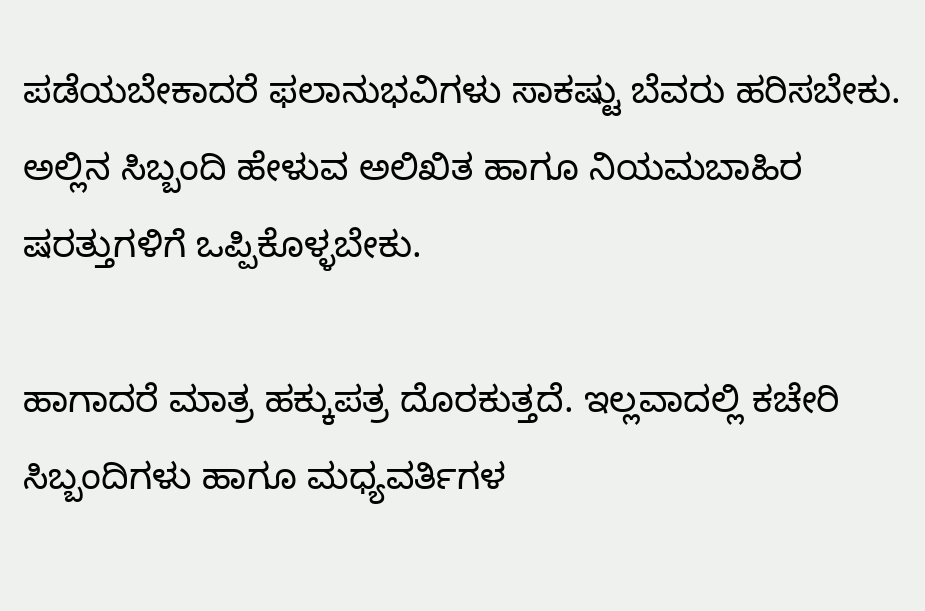ಪಡೆಯಬೇಕಾದರೆ ಫಲಾನುಭವಿಗಳು ಸಾಕಷ್ಟು ಬೆವರು ಹರಿಸಬೇಕು. ಅಲ್ಲಿನ ಸಿಬ್ಬಂದಿ ಹೇಳುವ ಅಲಿಖಿತ ಹಾಗೂ ನಿಯಮಬಾಹಿರ ಷರತ್ತುಗಳಿಗೆ ಒಪ್ಪಿಕೊಳ್ಳಬೇಕು.

ಹಾಗಾದರೆ ಮಾತ್ರ ಹಕ್ಕುಪತ್ರ ದೊರಕುತ್ತದೆ. ಇಲ್ಲವಾದಲ್ಲಿ ಕಚೇರಿ ಸಿಬ್ಬಂದಿಗಳು ಹಾಗೂ ಮಧ್ಯವರ್ತಿಗಳ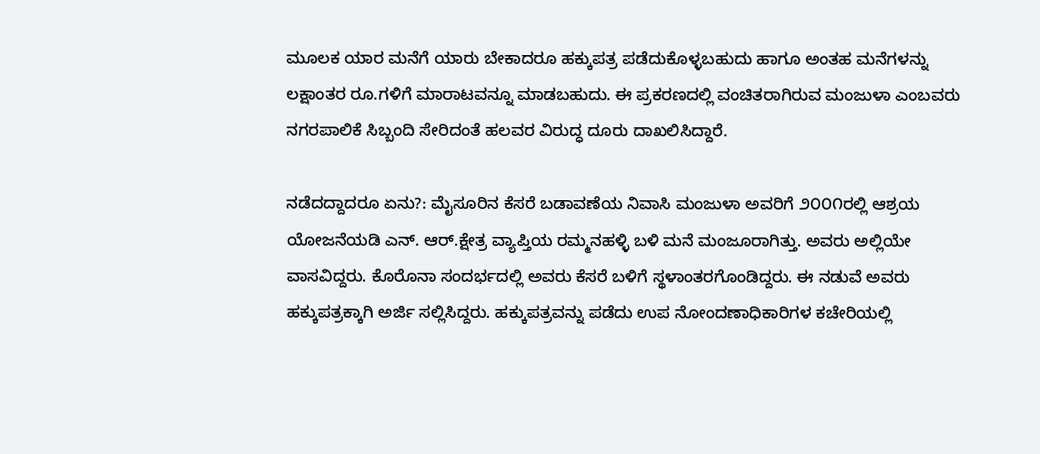ಮೂಲಕ ಯಾರ ಮನೆಗೆ ಯಾರು ಬೇಕಾದರೂ ಹಕ್ಕುಪತ್ರ ಪಡೆದುಕೊಳ್ಳಬಹುದು ಹಾಗೂ ಅಂತಹ ಮನೆಗಳನ್ನು ಲಕ್ಷಾಂತರ ರೂ.ಗಳಿಗೆ ಮಾರಾಟವನ್ನೂ ಮಾಡಬಹುದು. ಈ ಪ್ರಕರಣದಲ್ಲಿ ವಂಚಿತರಾಗಿರುವ ಮಂಜುಳಾ ಎಂಬವರು ನಗರಪಾಲಿಕೆ ಸಿಬ್ಬಂದಿ ಸೇರಿದಂತೆ ಹಲವರ ವಿರುದ್ಧ ದೂರು ದಾಖಲಿಸಿದ್ದಾರೆ.

ನಡೆದದ್ದಾದರೂ ಏನು?: ಮೈಸೂರಿನ ಕೆಸರೆ ಬಡಾವಣೆಯ ನಿವಾಸಿ ಮಂಜುಳಾ ಅವರಿಗೆ ೨೦೦೧ರಲ್ಲಿ ಆಶ್ರಯ ಯೋಜನೆಯಡಿ ಎನ್. ಆರ್.ಕ್ಷೇತ್ರ ವ್ಯಾಪ್ತಿಯ ರಮ್ಮನಹಳ್ಳಿ ಬಳಿ ಮನೆ ಮಂಜೂರಾಗಿತ್ತು. ಅವರು ಅಲ್ಲಿಯೇ ವಾಸವಿದ್ದರು. ಕೊರೊನಾ ಸಂದರ್ಭದಲ್ಲಿ ಅವರು ಕೆಸರೆ ಬಳಿಗೆ ಸ್ಥಳಾಂತರಗೊಂಡಿದ್ದರು. ಈ ನಡುವೆ ಅವರು ಹಕ್ಕುಪತ್ರಕ್ಕಾಗಿ ಅರ್ಜಿ ಸಲ್ಲಿಸಿದ್ದರು. ಹಕ್ಕುಪತ್ರವನ್ನು ಪಡೆದು ಉಪ ನೋಂದಣಾಧಿಕಾರಿಗಳ ಕಚೇರಿಯಲ್ಲಿ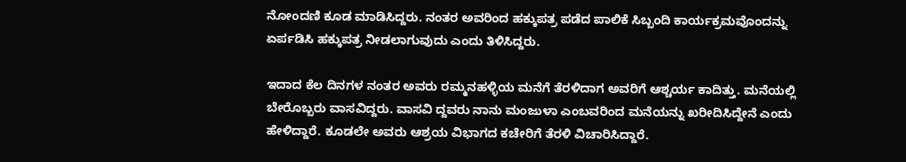ನೋಂದಣಿ ಕೂಡ ಮಾಡಿಸಿದ್ದರು. ನಂತರ ಅವರಿಂದ ಹಕ್ಕುಪತ್ರ ಪಡೆದ ಪಾಲಿಕೆ ಸಿಬ್ಬಂದಿ ಕಾರ್ಯಕ್ರಮವೊಂದನ್ನು ಏರ್ಪಡಿಸಿ ಹಕ್ಕುಪತ್ರ ನೀಡಲಾಗುವುದು ಎಂದು ತಿಳಿಸಿದ್ದರು.

ಇದಾದ ಕೆಲ ದಿನಗಳ ನಂತರ ಅವರು ರಮ್ಮನಹಳ್ಳಿಯ ಮನೆಗೆ ತೆರಳಿದಾಗ ಅವರಿಗೆ ಆಶ್ಚರ್ಯ ಕಾದಿತ್ತು. ಮನೆಯಲ್ಲಿ ಬೇರೊಬ್ಬರು ವಾಸವಿದ್ದರು. ವಾಸವಿ ದ್ದವರು ನಾನು ಮಂಜುಳಾ ಎಂಬವರಿಂದ ಮನೆಯನ್ನು ಖರೀದಿಸಿದ್ದೇನೆ ಎಂದು ಹೇಳಿದ್ದಾರೆ. ಕೂಡಲೇ ಅವರು ಆಶ್ರಯ ವಿಭಾಗದ ಕಚೇರಿಗೆ ತೆರಳಿ ವಿಚಾರಿಸಿದ್ದಾರೆ.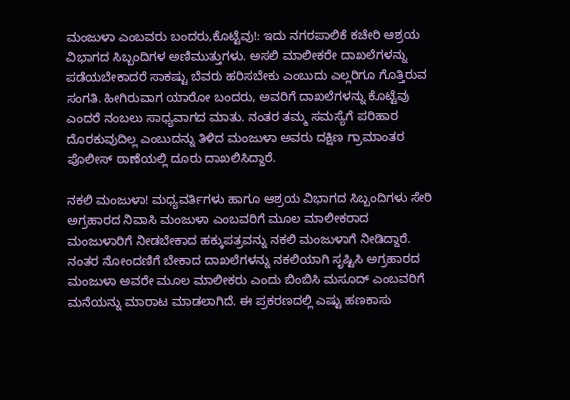ಮಂಜುಳಾ ಎಂಬವರು ಬಂದರು,ಕೊಟ್ಟೆವು!: ಇದು ನಗರಪಾಲಿಕೆ ಕಚೇರಿ ಆಶ್ರಯ ವಿಭಾಗದ ಸಿಬ್ಬಂದಿಗಳ ಅಣಿಮುತ್ತುಗಳು. ಅಸಲಿ ಮಾಲೀಕರೇ ದಾಖಲೆಗಳನ್ನು ಪಡೆಯಬೇಕಾದರೆ ಸಾಕಷ್ಟು ಬೆವರು ಹರಿಸಬೇಕು ಎಂಬುದು ಎಲ್ಲರಿಗೂ ಗೊತ್ತಿರುವ ಸಂಗತಿ. ಹೀಗಿರುವಾಗ ಯಾರೋ ಬಂದರು, ಅವರಿಗೆ ದಾಖಲೆಗಳನ್ನು ಕೊಟ್ಟೆವು ಎಂದರೆ ನಂಬಲು ಸಾಧ್ಯವಾಗದ ಮಾತು. ನಂತರ ತಮ್ಮ ಸಮಸ್ಯೆಗೆ ಪರಿಹಾರ ದೊರಕುವುದಿಲ್ಲ ಎಂಬುದನ್ನು ತಿಳಿದ ಮಂಜುಳಾ ಅವರು ದಕ್ಷಿಣ ಗ್ರಾಮಾಂತರ ಪೊಲೀಸ್ ಠಾಣೆಯಲ್ಲಿ ದೂರು ದಾಖಲಿಸಿದ್ದಾರೆ.

ನಕಲಿ ಮಂಜುಳಾ! ಮಧ್ಯವರ್ತಿಗಳು ಹಾಗೂ ಆಶ್ರಯ ವಿಭಾಗದ ಸಿಬ್ಬಂದಿಗಳು ಸೇರಿ ಅಗ್ರಹಾರದ ನಿವಾಸಿ ಮಂಜುಳಾ ಎಂಬವರಿಗೆ ಮೂಲ ಮಾಲೀಕರಾದ ಮಂಜುಳಾರಿಗೆ ನೀಡಬೇಕಾದ ಹಕ್ಕುಪತ್ರವನ್ನು ನಕಲಿ ಮಂಜುಳಾಗೆ ನೀಡಿದ್ದಾರೆ. ನಂತರ ನೋಂದಣಿಗೆ ಬೇಕಾದ ದಾಖಲೆಗಳನ್ನು ನಕಲಿಯಾಗಿ ಸೃಷ್ಟಿಸಿ ಅಗ್ರಹಾರದ ಮಂಜುಳಾ ಅವರೇ ಮೂಲ ಮಾಲೀಕರು ಎಂದು ಬಿಂಬಿಸಿ ಮಸೂದ್ ಎಂಬವರಿಗೆ ಮನೆಯನ್ನು ಮಾರಾಟ ಮಾಡಲಾಗಿದೆ. ಈ ಪ್ರಕರಣದಲ್ಲಿ ಎಷ್ಟು ಹಣಕಾಸು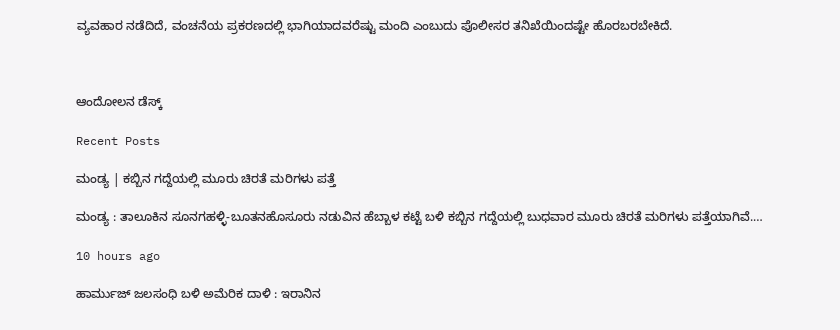ವ್ಯವಹಾರ ನಡೆದಿದೆ, ವಂಚನೆಯ ಪ್ರಕರಣದಲ್ಲಿ ಭಾಗಿಯಾದವರೆಷ್ಟು ಮಂದಿ ಎಂಬುದು ಪೊಲೀಸರ ತನಿಖೆಯಿಂದಷ್ಟೇ ಹೊರಬರಬೇಕಿದೆ.



ಆಂದೋಲನ ಡೆಸ್ಕ್

Recent Posts

ಮಂಡ್ಯ | ಕಬ್ಬಿನ ಗದ್ದೆಯಲ್ಲಿ ಮೂರು ಚಿರತೆ ಮರಿಗಳು ಪತ್ತೆ

ಮಂಡ್ಯ : ತಾಲೂಕಿನ ಸೂನಗಹಳ್ಳಿ-ಬೂತನಹೊಸೂರು ನಡುವಿನ ಹೆಬ್ಬಾಳ ಕಟ್ಟೆ ಬಳಿ ಕಬ್ಬಿನ ಗದ್ದೆಯಲ್ಲಿ ಬುಧವಾರ ಮೂರು ಚಿರತೆ ಮರಿಗಳು ಪತ್ತೆಯಾಗಿವೆ.…

10 hours ago

ಹಾರ್ಮುಜ್ ಜಲಸಂಧಿ ಬಳಿ ಅಮೆರಿಕ ದಾಳಿ : ಇರಾನಿನ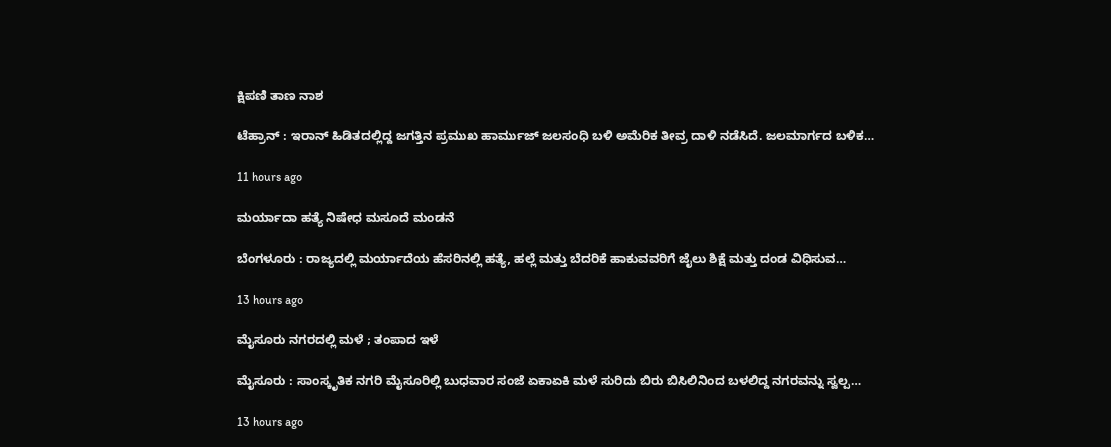ಕ್ಷಿಪಣಿ ತಾಣ ನಾಶ

ಟೆಹ್ರಾನ್ : ಇರಾನ್ ಹಿಡಿತದಲ್ಲಿದ್ದ ಜಗತ್ತಿನ ಪ್ರಮುಖ ಹಾರ್ಮುಜ್ ಜಲಸಂಧಿ ಬಳಿ ಅಮೆರಿಕ ತೀವ್ರ ದಾಳಿ ನಡೆಸಿದೆ. ಜಲಮಾರ್ಗದ ಬಳಿಕ…

11 hours ago

ಮರ್ಯಾದಾ ಹತ್ಯೆ ನಿಷೇಧ ಮಸೂದೆ ಮಂಡನೆ

ಬೆಂಗಳೂರು : ರಾಜ್ಯದಲ್ಲಿ ಮರ್ಯಾದೆಯ ಹೆಸರಿನಲ್ಲಿ ಹತ್ಯೆ, ಹಲ್ಲೆ ಮತ್ತು ಬೆದರಿಕೆ ಹಾಕುವವರಿಗೆ ಜೈಲು ಶಿಕ್ಷೆ ಮತ್ತು ದಂಡ ವಿಧಿಸುವ…

13 hours ago

ಮೈಸೂರು ನಗರದಲ್ಲಿ ಮಳೆ ; ತಂಪಾದ ಇಳೆ

ಮೈಸೂರು : ಸಾಂಸ್ಕೃತಿಕ ನಗರಿ ಮೈಸೂರಿಲ್ಲಿ ಬುಧವಾರ ಸಂಜೆ ಏಕಾಏಕಿ ಮಳೆ ಸುರಿದು ಬಿರು ಬಿಸಿಲಿನಿಂದ ಬಳಲಿದ್ದ ನಗರವನ್ನು ಸ್ವಲ್ಪ…

13 hours ago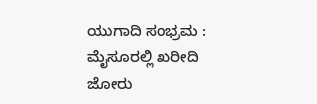ಯುಗಾದಿ ಸಂಭ್ರಮ : ಮೈಸೂರಲ್ಲಿ ಖರೀದಿ ಜೋರು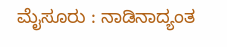ಮೈಸೂರು : ನಾಡಿನಾದ್ಯಂತ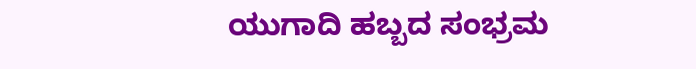ಯುಗಾದಿ ಹಬ್ಬದ ಸಂಭ್ರಮ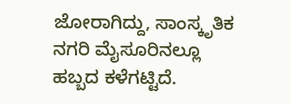ಜೋರಾಗಿದ್ದು, ಸಾಂಸ್ಕೃತಿಕ ನಗರಿ ಮೈಸೂರಿನಲ್ಲೂ ಹಬ್ಬದ ಕಳೆಗಟ್ಟಿದೆ.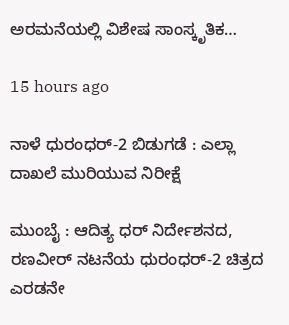ಅರಮನೆಯಲ್ಲಿ ವಿಶೇಷ ಸಾಂಸ್ಕೃತಿಕ…

15 hours ago

ನಾಳೆ ಧುರಂಧರ್-2 ಬಿಡುಗಡೆ : ಎಲ್ಲಾ ದಾಖಲೆ ಮುರಿಯುವ ನಿರೀಕ್ಷೆ

ಮುಂಬೈ : ಆದಿತ್ಯ ಧರ್‌ ನಿರ್ದೇಶನದ, ರಣವೀರ್‌ ನಟನೆಯ ಧುರಂಧರ್-2 ಚಿತ್ರದ ಎರಡನೇ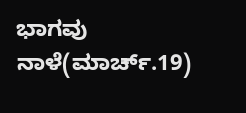ಭಾಗವು ನಾಳೆ(ಮಾರ್ಚ್.19)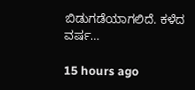ಬಿಡುಗಡೆಯಾಗಲಿದೆ. ಕಳೆದ ವರ್ಷ…

15 hours ago